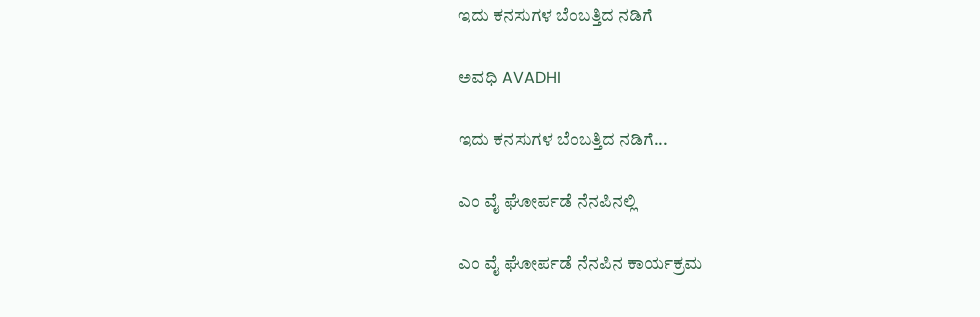ಇದು ಕನಸುಗಳ ಬೆಂಬತ್ತಿದ ನಡಿಗೆ‍

ಅವಧಿ AVADHI

ಇದು ಕನಸುಗಳ ಬೆಂಬತ್ತಿದ ನಡಿಗೆ...

ಎಂ ವೈ ಘೋರ್ಪಡೆ ನೆನಪಿನಲ್ಲಿ

ಎಂ ವೈ ಘೋರ್ಪಡೆ ನೆನಪಿನ ಕಾರ್ಯಕ್ರಮ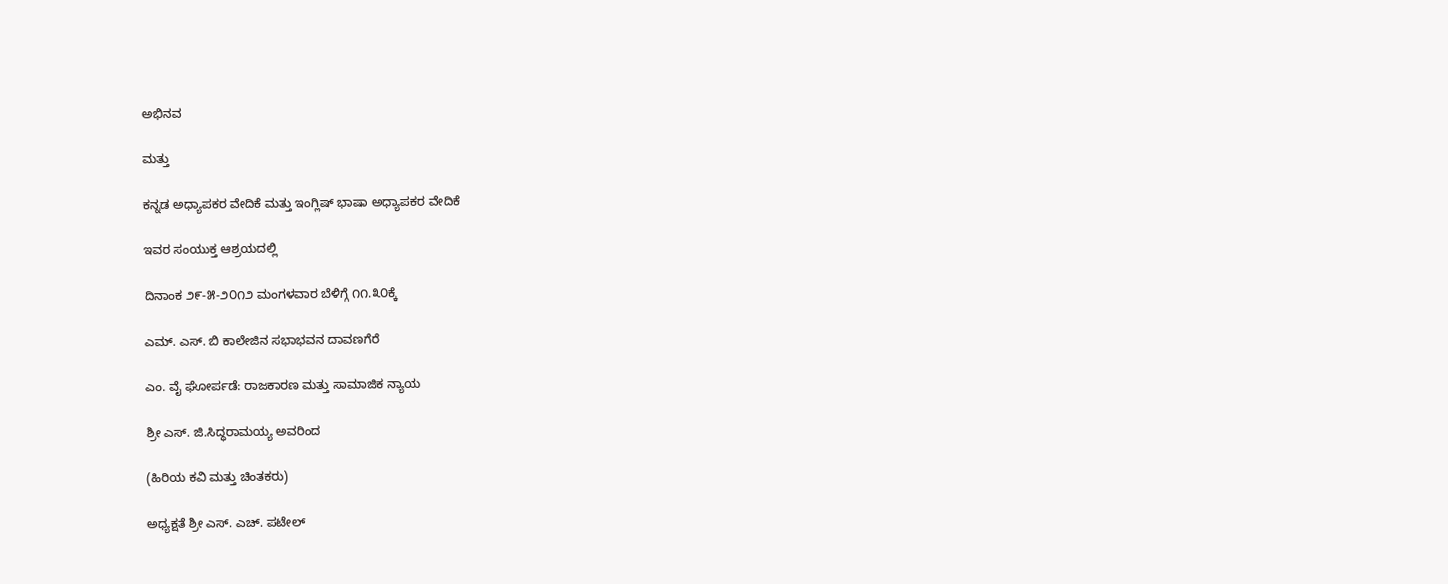ಅಭಿನವ

ಮತ್ತು

ಕನ್ನಡ ಅಧ್ಯಾಪಕರ ವೇದಿಕೆ ಮತ್ತು ಇಂಗ್ಲಿಷ್ ಭಾಷಾ ಅಧ್ಯಾಪಕರ ವೇದಿಕೆ

ಇವರ ಸಂಯುಕ್ತ ಆಶ್ರಯದಲ್ಲಿ

ದಿನಾಂಕ ೨೯-೫-೨೦೧೨ ಮಂಗಳವಾರ ಬೆಳಿಗ್ಗೆ ೧೧.೩೦ಕ್ಕೆ

ಎಮ್. ಎಸ್. ಬಿ ಕಾಲೇಜಿನ ಸಭಾಭವನ ದಾವಣಗೆರೆ

ಎಂ. ವೈ ಘೋರ್ಪಡೆ: ರಾಜಕಾರಣ ಮತ್ತು ಸಾಮಾಜಿಕ ನ್ಯಾಯ

ಶ್ರೀ ಎಸ್. ಜಿ.ಸಿದ್ಧರಾಮಯ್ಯ ಅವರಿಂದ

(ಹಿರಿಯ ಕವಿ ಮತ್ತು ಚಿಂತಕರು)

ಅಧ್ಯಕ್ಷತೆ ಶ್ರೀ ಎಸ್. ಎಚ್. ಪಟೇಲ್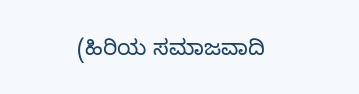(ಹಿರಿಯ ಸಮಾಜವಾದಿ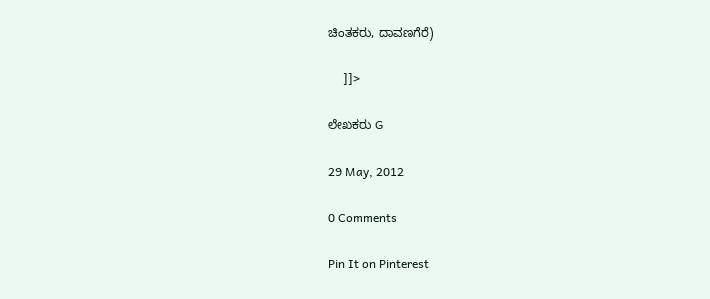ಚಿಂತಕರು, ದಾವಣಗೆರೆ)

     ]]>

ಲೇಖಕರು G

29 May, 2012

0 Comments

Pin It on Pinterest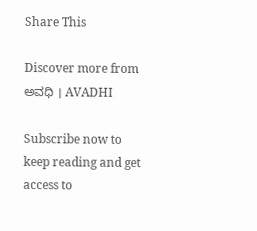Share This

Discover more from ಅವಧಿ । AVADHI

Subscribe now to keep reading and get access to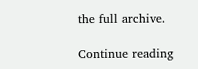the full archive.

Continue reading